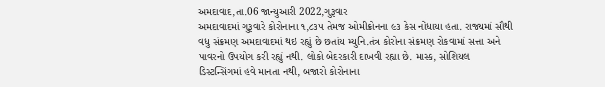અમદાવાદ,તા.06 જાન્યુઆરી 2022,ગુરૂવાર
અમદાવાદમાં ગુરૂવારે કોરોનાના ૧,૮૩૫ તેમજ ઓમીક્રોનના ૯૩ કેસ નોંધાયા હતા. રાજ્યમાં સૌથી વધુ સંક્રમણ અમદાવાદમાં થઇ રહ્યું છે છતાંય મ્યુનિ.તંત્ર કોરોના સંક્રમણ રોકવામાં સત્તા અને પાવરનો ઉપયોગ કરી રહ્યું નથી. લોકો બેદરકારી દાખવી રહ્યા છે. માસ્ક, સોશિયલ ડિસ્ટન્સિંગમાં હવે માનતા નથી, બજારો કોરોનાના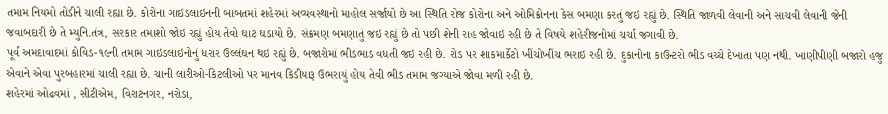તમામ નિયમો તોડીને ચાલી રહ્યા છે. કોરોના ગાઇડલાઇનની બાબતમાં શહેરમાં અવ્યવસ્થાનો માહોલ સર્જાયો છે આ સ્થિતિ રોજ કોરોના અને ઓમિક્રોનના કેસ બમણા કરતું જઇ રહ્યું છે. સ્થિતિ જાળવી લેવાની અને સાચવી લેવાની જેની જવાબદારી છે તે મ્યુનિ.તંત્ર, સરકાર તમાશો જોઇ રહ્યું હોય તેવો ઘાટ ઘડાયો છે. સંક્રમણ બમણાતું જઇ રહ્યું છે તો પછી શેની રાહ જોવાઇ રહી છે તે વિષયે શહેરીજનોમાં ચર્ચા જગાવી છે.
પૂર્વ અમદાવાદમાં કોવિડ-૧૯ની તમામ ગાઇડલાઇનોનું ધરાર ઉલ્લંઘન થઇ રહ્યું છે. બજારોમાં ભીડભાડ વધતી જઇ રહી છે. રોડ પર શાકમાર્કેટો ખીંચોખીંચ ભરાઇ રહી છે. દુકાનોના કાઉન્ટરો ભીડ વચ્ચે દેખાતા પણ નથી. ખાણીપીણી બજારો હજુ એવાને એવા પુરબહારમાં ચાલી રહ્યા છે. ચાની લારીઓ-કિટલીઓ પર માનવ કિડીયારૂ ઉભરાયું હોય તેવી ભીડ તમામ જગ્યાએ જોવા મળી રહી છે.
શહેરમાં ઓઢવમાં , સીટીએમ, વિરાટનગર, નરોડા,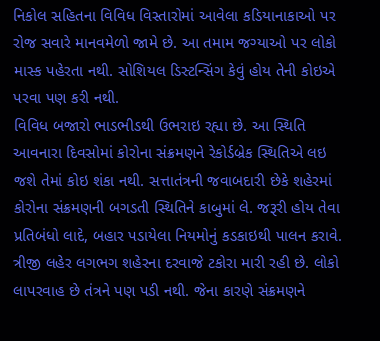નિકોલ સહિતના વિવિધ વિસ્તારોમાં આવેલા કડિયાનાકાઓ પર રોજ સવારે માનવમેળો જામે છે. આ તમામ જગ્યાઓ પર લોકો માસ્ક પહેરતા નથી. સોશિયલ ડિસ્ટન્સિંગ કેવું હોય તેની કોઇએ પરવા પણ કરી નથી.
વિવિધ બજારો ભાડભીડથી ઉભરાઇ રહ્યા છે. આ સ્થિતિ આવનારા દિવસોમાં કોરોના સંક્રમણને રેકોર્ડબ્રેક સ્થિતિએ લઇ જશે તેમાં કોઇ શંકા નથી. સત્તાતંત્રની જવાબદારી છેકે શહેરમાં કોરોના સંક્રમણની બગડતી સ્થિતિને કાબુમાં લે. જરૂરી હોય તેવા પ્રતિબંધો લાદે, બહાર પડાયેલા નિયમોનું કડકાઇથી પાલન કરાવે.
ત્રીજી લહેર લગભગ શહેરના દરવાજે ટકોરા મારી રહી છે. લોકો લાપરવાહ છે તંત્રને પણ પડી નથી. જેના કારણે સંક્રમણને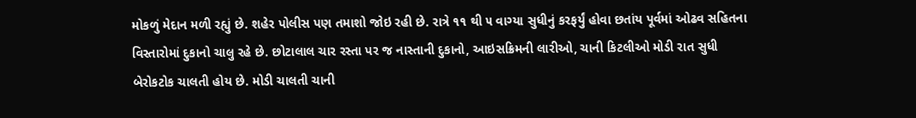મોકળું મેદાન મળી રહ્યું છે. શહેર પોલીસ પણ તમાશો જોઇ રહી છે. રાત્રે ૧૧ થી ૫ વાગ્યા સુધીનું કરફર્યું હોવા છતાંય પૂર્વમાં ઓઢવ સહિતના વિસ્તારોમાં દુકાનો ચાલુ રહે છે. છોટાલાલ ચાર રસ્તા પર જ નાસ્તાની દુકાનો, આઇસક્રિમની લારીઓ, ચાની કિટલીઓ મોડી રાત સુધી બેરોકટોક ચાલતી હોય છે. મોડી ચાલતી ચાની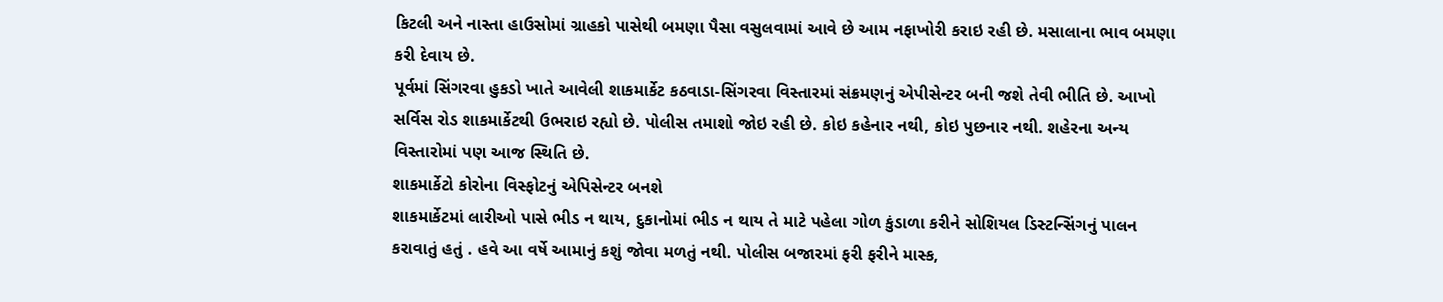કિટલી અને નાસ્તા હાઉસોમાં ગ્રાહકો પાસેથી બમણા પૈસા વસુલવામાં આવે છે આમ નફાખોરી કરાઇ રહી છે. મસાલાના ભાવ બમણા કરી દેવાય છે.
પૂર્વમાં સિંગરવા હુકડો ખાતે આવેલી શાકમાર્કેટ કઠવાડા-સિંગરવા વિસ્તારમાં સંક્રમણનું એપીસેન્ટર બની જશે તેવી ભીતિ છે. આખો સર્વિસ રોડ શાકમાર્કેટથી ઉભરાઇ રહ્યો છે. પોલીસ તમાશો જોઇ રહી છે. કોઇ કહેનાર નથી, કોઇ પુછનાર નથી. શહેરના અન્ય વિસ્તારોમાં પણ આજ સ્થિતિ છે.
શાકમાર્કેટો કોરોના વિસ્ફોટનું એપિસેન્ટર બનશે
શાકમાર્કેટમાં લારીઓ પાસે ભીડ ન થાય, દુકાનોમાં ભીડ ન થાય તે માટે પહેલા ગોળ કુંડાળા કરીને સોશિયલ ડિસ્ટન્સિંગનું પાલન કરાવાતું હતું . હવે આ વર્ષે આમાનું કશું જોવા મળતું નથી. પોલીસ બજારમાં ફરી ફરીને માસ્ક,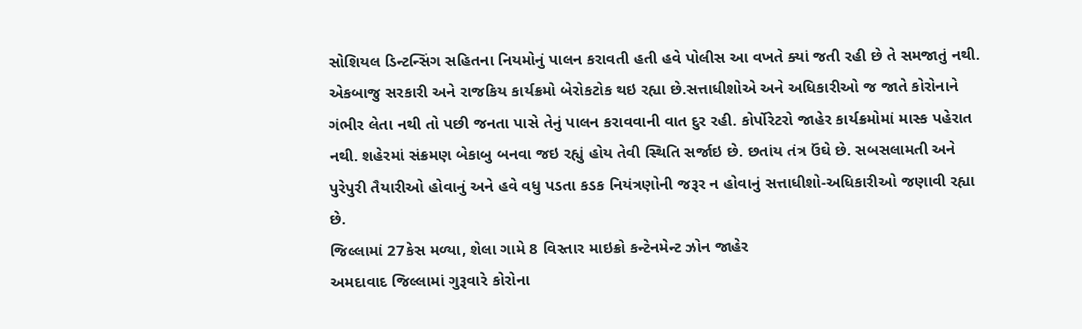સોશિયલ ડિન્ટન્સિંગ સહિતના નિયમોનું પાલન કરાવતી હતી હવે પોલીસ આ વખતે ક્યાં જતી રહી છે તે સમજાતું નથી.
એકબાજુ સરકારી અને રાજકિય કાર્યક્રમો બેરોકટોક થઇ રહ્યા છે.સત્તાધીશોએ અને અધિકારીઓ જ જાતે કોરોનાને ગંભીર લેતા નથી તો પછી જનતા પાસે તેનું પાલન કરાવવાની વાત દુર રહી. કોર્પોરેટરો જાહેર કાર્યક્રમોમાં માસ્ક પહેરાત નથી. શહેરમાં સંક્રમણ બેકાબુ બનવા જઇ રહ્યું હોય તેવી સ્થિતિ સર્જાઇ છે. છતાંય તંત્ર ઉંઘે છે. સબસલામતી અને પુરેપુરી તૈયારીઓ હોવાનું અને હવે વધુ પડતા કડક નિયંત્રણોની જરૂર ન હોવાનું સત્તાધીશો-અધિકારીઓ જણાવી રહ્યા છે.
જિલ્લામાં 27કેસ મળ્યા, શેલા ગામે 8 વિસ્તાર માઇક્રો કન્ટેનમેન્ટ ઝોન જાહેર
અમદાવાદ જિલ્લામાં ગુરૂવારે કોરોના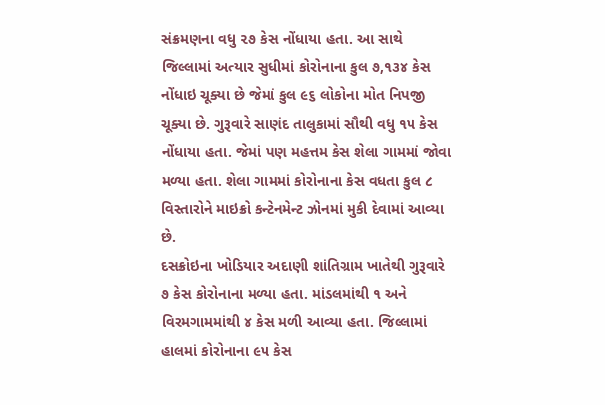સંક્રમણના વધુ ૨૭ કેસ નોંધાયા હતા. આ સાથે જિલ્લામાં અત્યાર સુધીમાં કોરોનાના કુલ ૭,૧૩૪ કેસ નોંધાઇ ચૂક્યા છે જેમાં કુલ ૯૬ લોકોના મોત નિપજી ચૂક્યા છે. ગુરૂવારે સાણંદ તાલુકામાં સૌથી વધુ ૧૫ કેસ નોંધાયા હતા. જેમાં પણ મહત્તમ કેસ શેલા ગામમાં જોવા મળ્યા હતા. શેલા ગામમાં કોરોનાના કેસ વધતા કુલ ૮ વિસ્તારોને માઇક્રો કન્ટેનમેન્ટ ઝોનમાં મુકી દેવામાં આવ્યા છે.
દસક્રોઇના ખોડિયાર અદાણી શાંતિગ્રામ ખાતેથી ગુરૂવારે ૭ કેસ કોરોનાના મળ્યા હતા. માંડલમાંથી ૧ અને વિરમગામમાંથી ૪ કેસ મળી આવ્યા હતા. જિલ્લામાં હાલમાં કોરોનાના ૯૫ કેસ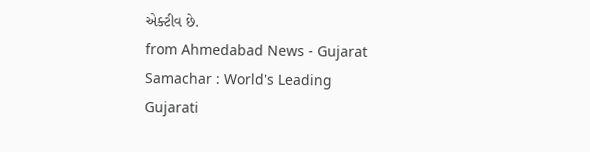એક્ટીવ છે.
from Ahmedabad News - Gujarat Samachar : World's Leading Gujarati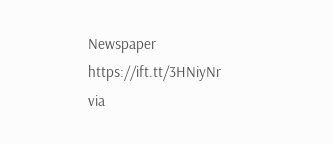Newspaper https://ift.tt/3HNiyNr
via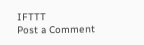IFTTT
Post a Comment